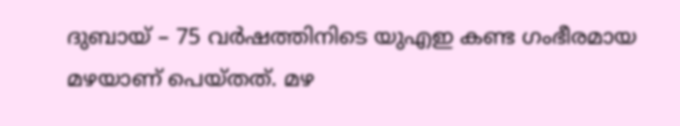ദുബായ് – 75 വർഷത്തിനിടെ യുഎഇ കണ്ട ഗംഭീരമായ മഴയാണ് പെയ്തത്. മഴ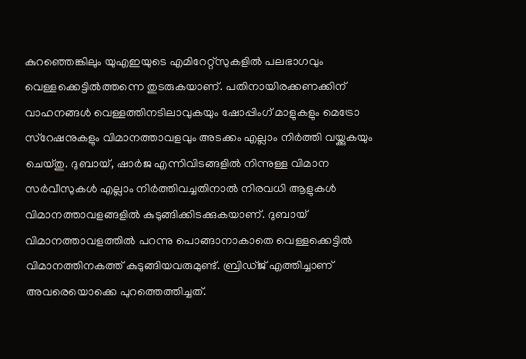കുറഞ്ഞെങ്കിലും യുഎഇയുടെ എമിറേറ്റ്സുകളിൽ പലഭാഗവും വെള്ളക്കെട്ടിൽത്തന്നെ തുടരുകയാണ്. പതിനായിരക്കണക്കിന് വാഹനങ്ങൾ വെള്ളത്തിനടിലാവുകയും ഷോപ്പിംഗ് മാളുകളും മെട്രോ സ്റേഷനുകളും വിമാനത്താവളവും അടക്കം എല്ലാം നിർത്തി വയ്ക്കുകയും ചെയ്തു. ദുബായ്, ഷാർജ എന്നിവിടങ്ങളിൽ നിന്നുള്ള വിമാന സർവീസുകൾ എല്ലാം നിർത്തിവച്ചതിനാൽ നിരവധി ആളുകൾ വിമാനത്താവളങ്ങളിൽ കുടുങ്ങിക്കിടക്കുകയാണ്. ദുബായ് വിമാനത്താവളത്തിൽ പറന്നു പൊങ്ങാനാകാതെ വെള്ളക്കെട്ടിൽ വിമാനത്തിനകത്ത് കുടുങ്ങിയവരുമുണ്ട്. ബ്രിഡ്ജ് എത്തിച്ചാണ് അവരെയൊക്കെ പുറത്തെത്തിച്ചത്.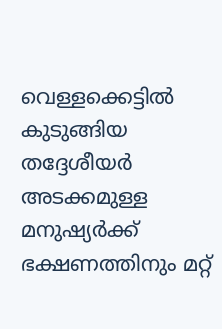വെള്ളക്കെട്ടിൽ കുടുങ്ങിയ തദ്ദേശീയർ അടക്കമുള്ള മനുഷ്യർക്ക് ഭക്ഷണത്തിനും മറ്റ്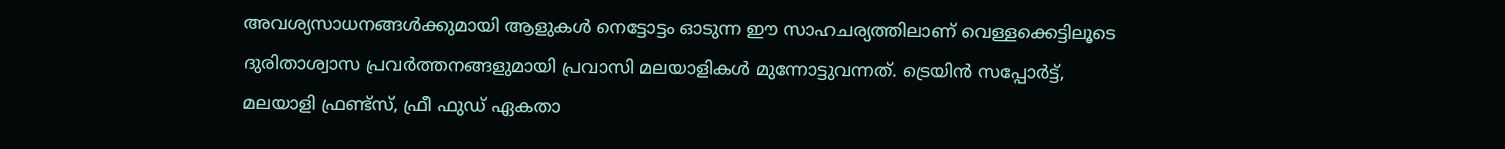അവശ്യസാധനങ്ങൾക്കുമായി ആളുകൾ നെട്ടോട്ടം ഓടുന്ന ഈ സാഹചര്യത്തിലാണ് വെള്ളക്കെട്ടിലൂടെ ദുരിതാശ്വാസ പ്രവർത്തനങ്ങളുമായി പ്രവാസി മലയാളികൾ മുന്നോട്ടുവന്നത്. ട്രെയിൻ സപ്പോർട്ട്, മലയാളി ഫ്രണ്ട്സ്, ഫ്രീ ഫുഡ് ഏകതാ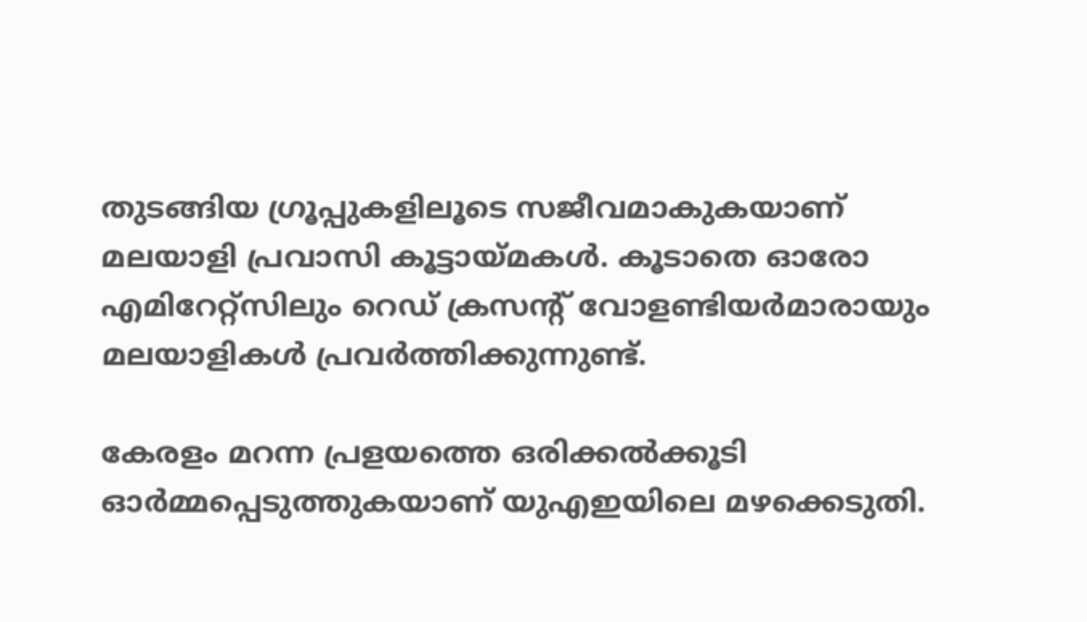തുടങ്ങിയ ഗ്രൂപ്പുകളിലൂടെ സജീവമാകുകയാണ് മലയാളി പ്രവാസി കൂട്ടായ്മകൾ. കൂടാതെ ഓരോ എമിറേറ്റ്സിലും റെഡ് ക്രസന്റ് വോളണ്ടിയർമാരായും മലയാളികൾ പ്രവർത്തിക്കുന്നുണ്ട്.

കേരളം മറന്ന പ്രളയത്തെ ഒരിക്കൽക്കൂടി ഓർമ്മപ്പെടുത്തുകയാണ് യുഎഇയിലെ മഴക്കെടുതി.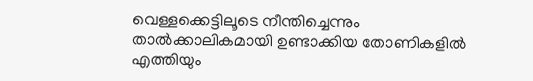വെള്ളക്കെട്ടിലൂടെ നീന്തിച്ചെന്നും താൽക്കാലികമായി ഉണ്ടാക്കിയ തോണികളിൽ എത്തിയും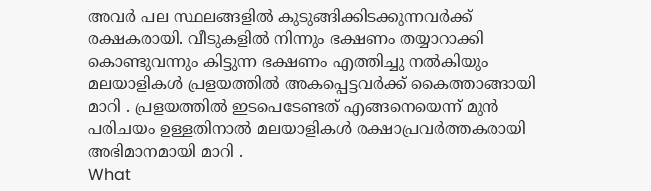അവർ പല സ്ഥലങ്ങളിൽ കുടുങ്ങിക്കിടക്കുന്നവർക്ക് രക്ഷകരായി. വീടുകളിൽ നിന്നും ഭക്ഷണം തയ്യാറാക്കി കൊണ്ടുവന്നും കിട്ടുന്ന ഭക്ഷണം എത്തിച്ചു നൽകിയും മലയാളികൾ പ്രളയത്തിൽ അകപ്പെട്ടവർക്ക് കൈത്താങ്ങായി മാറി . പ്രളയത്തിൽ ഇടപെടേണ്ടത് എങ്ങനെയെന്ന് മുൻ പരിചയം ഉള്ളതിനാൽ മലയാളികൾ രക്ഷാപ്രവർത്തകരായി അഭിമാനമായി മാറി .
What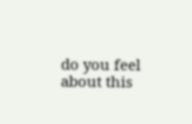do you feel about this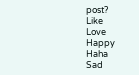post?
Like
Love
Happy
Haha
Sad